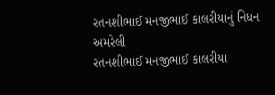રતનશીભાઈ મનજીભાઈ કાલરીયાનું નિધન
અમરેલી
રતનશીભાઈ મનજીભાઈ કાલરીયા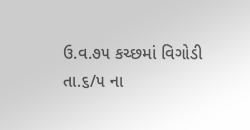ઉ.વ.૭૫ કચ્છમાં વિગોડી તા.૬/૫ ના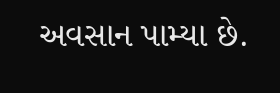અવસાન પામ્યા છે.